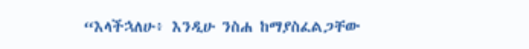“እላችኋለሁ፥ እንዲሁ ንስሐ ከማያስፈልጋቸው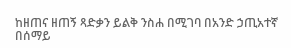ከዘጠና ዘጠኝ ጻድቃን ይልቅ ንስሐ በሚገባ በአንድ ኃጢአተኛ በሰማይ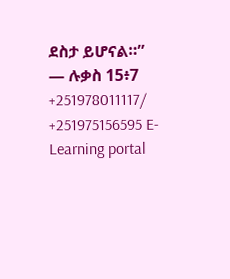ደስታ ይሆናል።” — ሉቃስ 15፥7 +251978011117/ +251975156595 E-Learning portal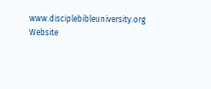www.disciplebibleuniversity.org Website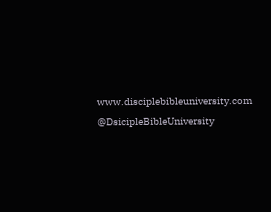www.disciplebibleuniversity.com @DsicipleBibleUniversity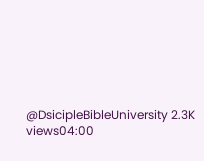@DsicipleBibleUniversity 2.3K views04:00